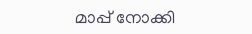മാപ്പ് നോക്കി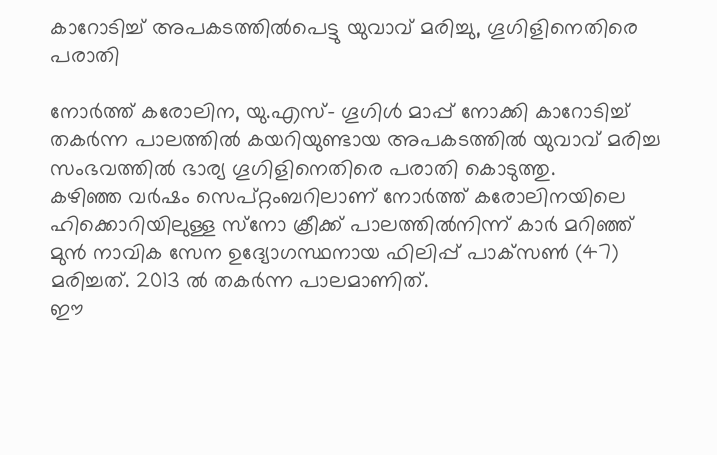കാറോടിച്ച് അപകടത്തില്‍പെട്ടു യുവാവ് മരിച്ചു, ഗൂഗിളിനെതിരെ പരാതി

നോര്‍ത്ത് കരോലിന, യു.എസ്- ഗൂഗിള്‍ മാപ്പ് നോക്കി കാറോടിച്ച് തകര്‍ന്ന പാലത്തില്‍ കയറിയുണ്ടായ അപകടത്തില്‍ യുവാവ് മരിച്ച സംഭവത്തില്‍ ഭാര്യ ഗൂഗിളിനെതിരെ പരാതി കൊടുത്തു.
കഴിഞ്ഞ വര്‍ഷം സെപ്റ്റംബറിലാണ് നോര്‍ത്ത് കരോലിനയിലെ ഹിക്കൊറിയിലുള്ള സ്‌നോ ക്രീക്ക് പാലത്തില്‍നിന്ന് കാര്‍ മറിഞ്ഞ് മുന്‍ നാവിക സേന ഉദ്യോഗസ്ഥനായ ഫിലിപ്പ് പാക്‌സണ്‍ (47) മരിച്ചത്. 2013 ല്‍ തകര്‍ന്ന പാലമാണിത്.
ഈ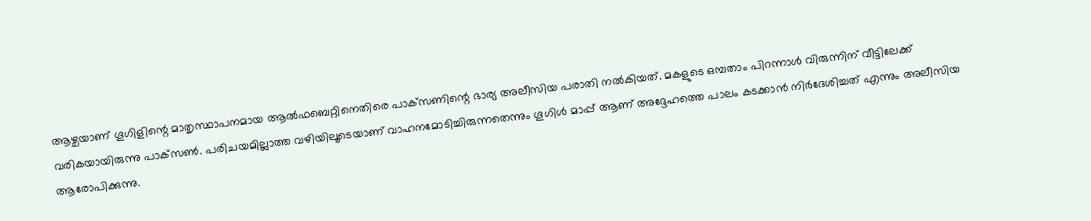ആഴ്ചയാണ് ഗൂഗിളിന്റെ മാതൃസ്ഥാപനമായ ആല്‍ഫബെറ്റിനെതിരെ പാക്‌സണിന്റെ ഭാര്യ അലീസിയ പരാതി നല്‍കിയത്. മകളുടെ ഒമ്പതാം പിറന്നാള്‍ വിരുന്നിന് വീട്ടിലേക്ക് വരികയായിരുന്നു പാക്‌സണ്‍. പരിചയമില്ലാത്ത വഴിയിലൂടെയാണ് വാഹനമോടിച്ചിരുന്നതെന്നും ഗൂഗിള്‍ മാപ്പ് ആണ് അദ്ദേഹത്തെ പാലം കടക്കാന്‍ നിര്‍ദേശിച്ചത് എന്നും അലീസിയ ആരോപിക്കുന്നു.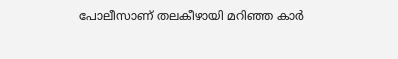പോലീസാണ് തലകീഴായി മറിഞ്ഞ കാര്‍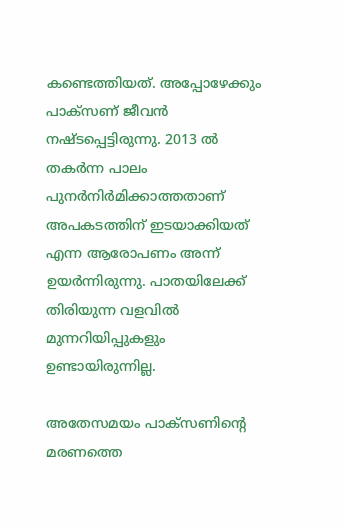കണ്ടെത്തിയത്. അപ്പോഴേക്കും പാക്‌സണ് ജീവന്‍ നഷ്ടപ്പെട്ടിരുന്നു. 2013 ല്‍ തകര്‍ന്ന പാലം പുനര്‍നിര്‍മിക്കാത്തതാണ് അപകടത്തിന് ഇടയാക്കിയത് എന്ന ആരോപണം അന്ന് ഉയര്‍ന്നിരുന്നു. പാതയിലേക്ക് തിരിയുന്ന വളവില്‍ മുന്നറിയിപ്പുകളും ഉണ്ടായിരുന്നില്ല.

അതേസമയം പാക്‌സണിന്റെ മരണത്തെ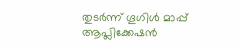തുടര്‍ന്ന് ഗൂഗിള്‍ മാപ്പ് ആപ്ലിക്കേഷന്‍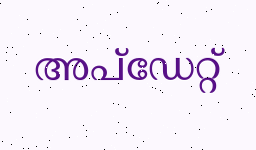അപ്‌ഡേറ്റ്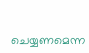ചെയ്യണമെന്ന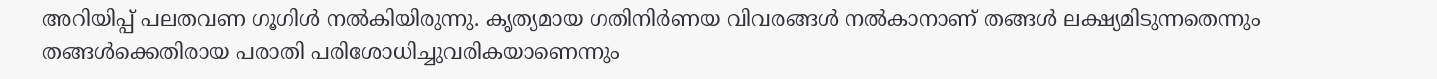അറിയിപ്പ് പലതവണ ഗൂഗിള്‍ നല്‍കിയിരുന്നു. കൃത്യമായ ഗതിനിര്‍ണയ വിവരങ്ങള്‍ നല്‍കാനാണ് തങ്ങള്‍ ലക്ഷ്യമിടുന്നതെന്നും തങ്ങള്‍ക്കെതിരായ പരാതി പരിശോധിച്ചുവരികയാണെന്നും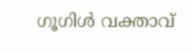ഗൂഗിള്‍ വക്താവ്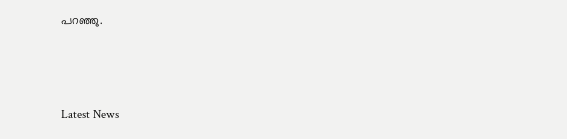പറഞ്ഞു.



Latest News